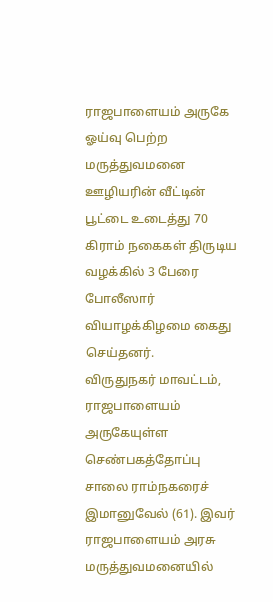ராஜபாளையம் அருகே ஓய்வு பெற்ற மருத்துவமனை ஊழியரின் வீட்டின் பூட்டை உடைத்து 70 கிராம் நகைகள் திருடிய வழக்கில் 3 பேரை போலீஸார் வியாழக்கிழமை கைது செய்தனர்.
விருதுநகர் மாவட்டம், ராஜபாளையம் அருகேயுள்ள செண்பகத்தோப்பு சாலை ராம்நகரைச் இமானுவேல் (61). இவர் ராஜபாளையம் அரசு மருத்துவமனையில்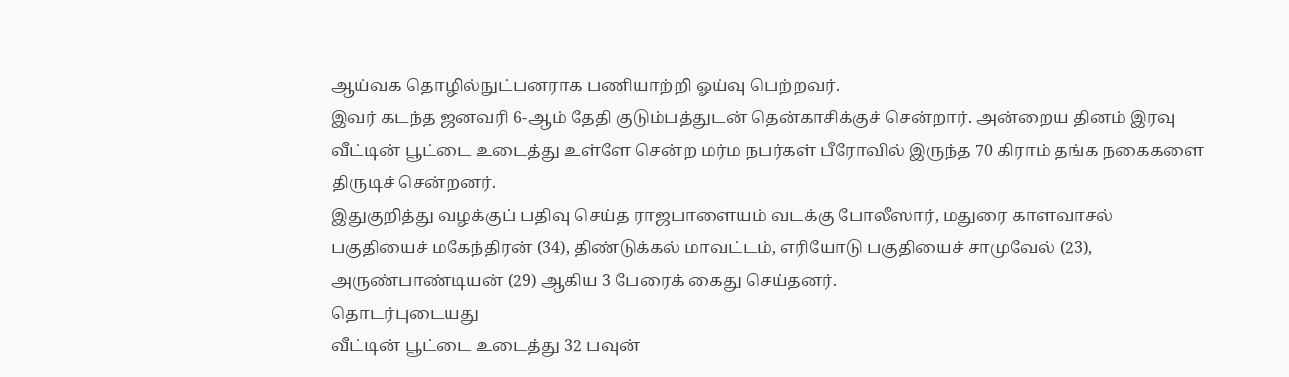ஆய்வக தொழில்நுட்பனராக பணியாற்றி ஓய்வு பெற்றவர்.
இவர் கடந்த ஜனவரி 6-ஆம் தேதி குடும்பத்துடன் தென்காசிக்குச் சென்றார். அன்றைய தினம் இரவு வீட்டின் பூட்டை உடைத்து உள்ளே சென்ற மர்ம நபர்கள் பீரோவில் இருந்த 70 கிராம் தங்க நகைகளை திருடிச் சென்றனர்.
இதுகுறித்து வழக்குப் பதிவு செய்த ராஜபாளையம் வடக்கு போலீஸார், மதுரை காளவாசல் பகுதியைச் மகேந்திரன் (34), திண்டுக்கல் மாவட்டம், எரியோடு பகுதியைச் சாமுவேல் (23), அருண்பாண்டியன் (29) ஆகிய 3 பேரைக் கைது செய்தனர்.
தொடர்புடையது
வீட்டின் பூட்டை உடைத்து 32 பவுன்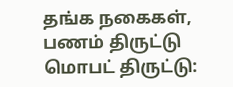தங்க நகைகள், பணம் திருட்டு
மொபட் திருட்டு: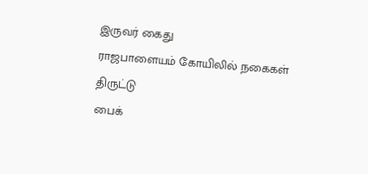இருவர் கைது
ராஜபாளையம் கோயிலில் நகைகள் திருட்டு
பைக்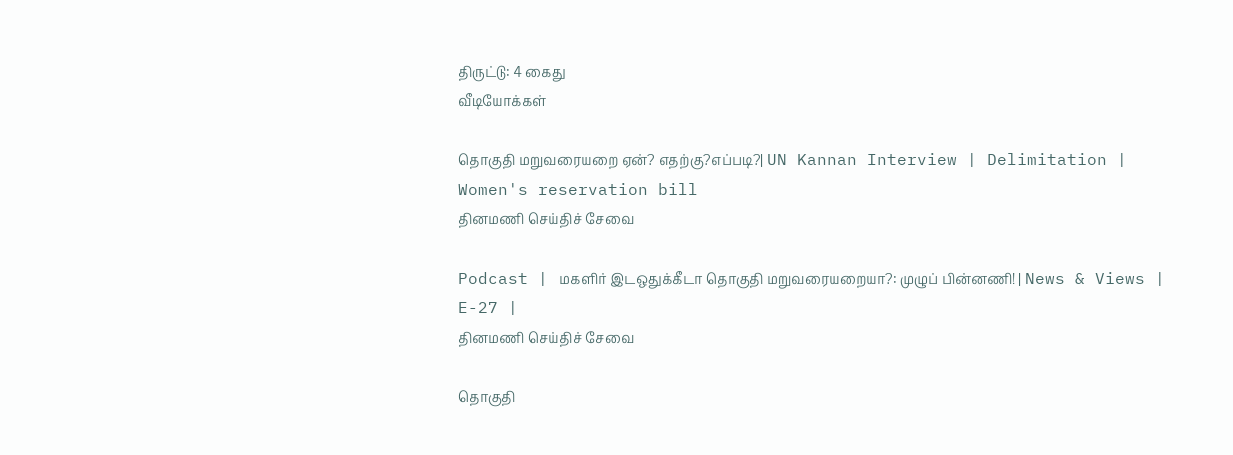திருட்டு: 4 கைது
வீடியோக்கள்

தொகுதி மறுவரையறை ஏன்? எதற்கு?எப்படி?| UN Kannan Interview | Delimitation | Women's reservation bill
தினமணி செய்திச் சேவை

Podcast | மகளிர் இடஒதுக்கீடா தொகுதி மறுவரையறையா?: முழுப் பின்னணி! | News & Views | E-27 |
தினமணி செய்திச் சேவை

தொகுதி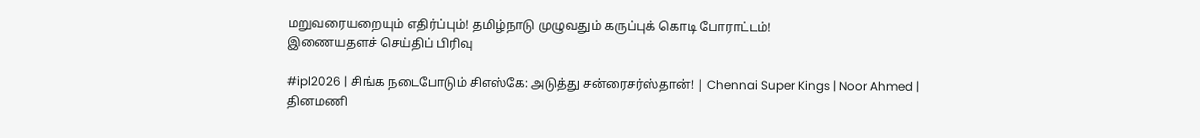மறுவரையறையும் எதிர்ப்பும்! தமிழ்நாடு முழுவதும் கருப்புக் கொடி போராட்டம்!
இணையதளச் செய்திப் பிரிவு

#ipl2026 | சிங்க நடைபோடும் சிஎஸ்கே: அடுத்து சன்ரைசர்ஸ்தான்! | Chennai Super Kings | Noor Ahmed |
தினமணி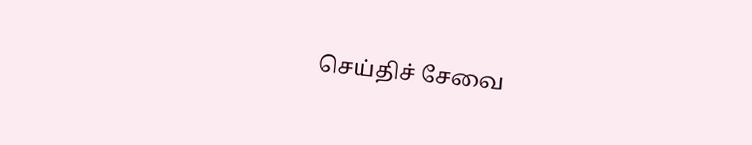செய்திச் சேவை